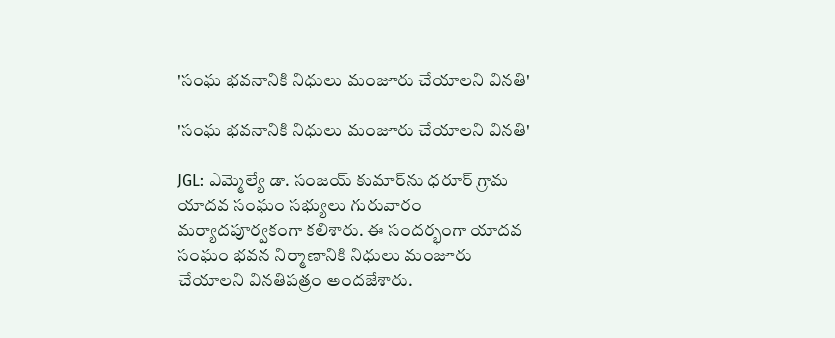'సంఘ భవనానికి నిధులు మంజూరు చేయాలని వినతి'

'సంఘ భవనానికి నిధులు మంజూరు చేయాలని వినతి'

JGL: ఎమ్మెల్యే డా. సంజయ్ కుమార్‌ను ధరూర్ గ్రామ యాదవ సంఘం సభ్యులు గురువారం మర్యాదపూర్వకంగా కలిశారు. ఈ సందర్భంగా యాదవ సంఘం భవన నిర్మాణానికి నిధులు మంజూరు చేయాలని వినతిపత్రం అందజేశారు.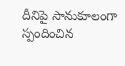దీనిపై సానుకూలంగా స్పందించిన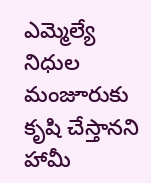ఎమ్మెల్యే నిధుల మంజూరుకు కృషి చేస్తానని హామీ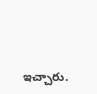ఇచ్చారు.